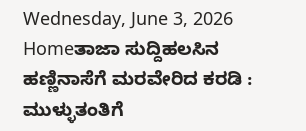Wednesday, June 3, 2026
Homeತಾಜಾ ಸುದ್ದಿಹಲಸಿನ ಹಣ್ಣಿನಾಸೆಗೆ ಮರವೇರಿದ ಕರಡಿ : ಮುಳ್ಳುತಂತಿಗೆ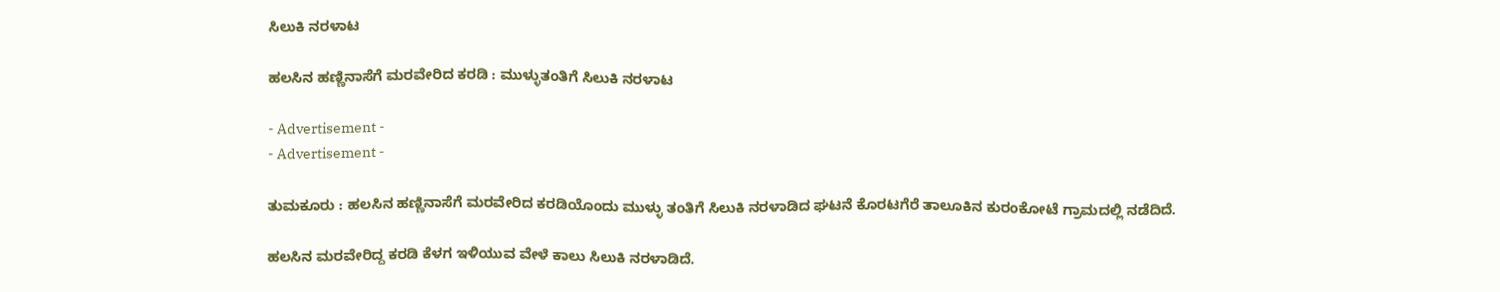ಸಿಲುಕಿ ನರಳಾಟ

ಹಲಸಿನ ಹಣ್ಣಿನಾಸೆಗೆ ಮರವೇರಿದ ಕರಡಿ : ಮುಳ್ಳುತಂತಿಗೆ ಸಿಲುಕಿ ನರಳಾಟ

- Advertisement -
- Advertisement -

ತುಮಕೂರು : ಹಲಸಿನ ಹಣ್ಣಿನಾಸೆಗೆ ಮರವೇರಿದ ಕರಡಿಯೊಂದು ಮುಳ್ಳು ತಂತಿಗೆ ಸಿಲುಕಿ ನರಳಾಡಿದ ಘಟನೆ ಕೊರಟಗೆರೆ ತಾಲೂಕಿನ ಕುರಂಕೋಟೆ ಗ್ರಾಮದಲ್ಲಿ ನಡೆದಿದೆ.

ಹಲಸಿನ ಮರವೇರಿದ್ದ ಕರಡಿ ಕೆಳಗ ಇಳಿಯುವ ವೇಳೆ ಕಾಲು ಸಿಲುಕಿ ನರಳಾಡಿದೆ.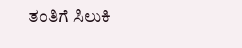ತಂತಿಗೆ ಸಿಲುಕಿ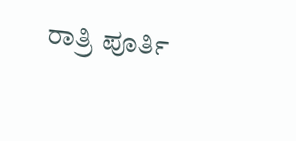ರಾತ್ರಿ ಪೂರ್ತಿ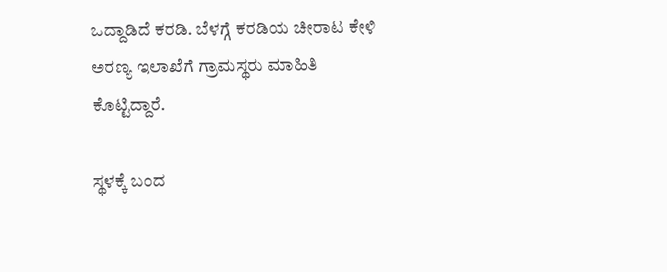ಒದ್ದಾಡಿದೆ ಕರಡಿ. ಬೆಳಗ್ಗೆ ಕರಡಿಯ ಚೀರಾಟ ಕೇಳಿ ಅರಣ್ಯ ಇಲಾಖೆಗೆ ಗ್ರಾಮಸ್ಥರು ಮಾಹಿತಿ ಕೊಟ್ಟಿದ್ದಾರೆ.

ಸ್ಥಳಕ್ಕೆ ಬಂದ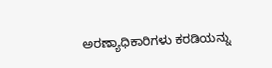ಅರಣ್ಯಾಧಿಕಾರಿಗಳು ಕರಡಿಯನ್ನು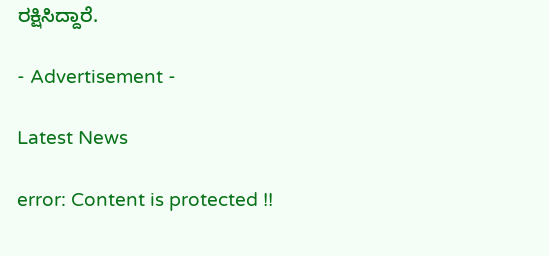ರಕ್ಷಿಸಿದ್ದಾರೆ.

- Advertisement -

Latest News

error: Content is protected !!